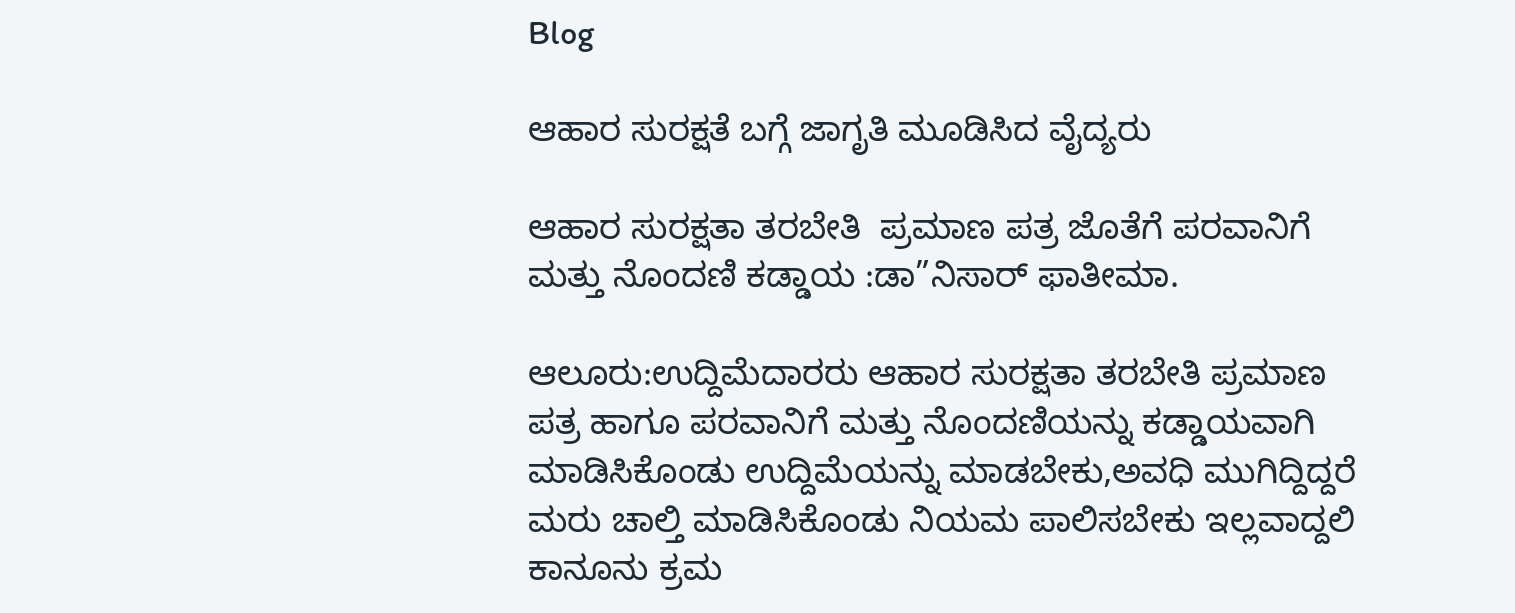Blog

ಆಹಾರ ಸುರಕ್ಷತೆ ಬಗ್ಗೆ ಜಾಗೃತಿ ಮೂಡಿಸಿದ ವೈದ್ಯರು

ಆಹಾರ ಸುರಕ್ಷತಾ ತರಬೇತಿ  ಪ್ರಮಾಣ ಪತ್ರ ಜೊತೆಗೆ ಪರವಾನಿಗೆ ಮತ್ತು ನೊಂದಣಿ ಕಡ್ಡಾಯ :ಡಾ”ನಿಸಾರ್ ಫಾತೀಮಾ.

ಆಲೂರು:ಉದ್ದಿಮೆದಾರರು ಆಹಾರ ಸುರಕ್ಷತಾ ತರಬೇತಿ ಪ್ರಮಾಣ ಪತ್ರ ಹಾಗೂ ಪರವಾನಿಗೆ ಮತ್ತು ನೊಂದಣಿಯನ್ನು ಕಡ್ಡಾಯವಾಗಿ ಮಾಡಿಸಿಕೊಂಡು ಉದ್ದಿಮೆಯನ್ನು ಮಾಡಬೇಕು,ಅವಧಿ ಮುಗಿದ್ದಿದ್ದರೆ ಮರು ಚಾಲ್ತಿ ಮಾಡಿಸಿಕೊಂಡು ನಿಯಮ ಪಾಲಿಸಬೇಕು ಇಲ್ಲವಾದ್ದಲಿ ಕಾನೂನು ಕ್ರಮ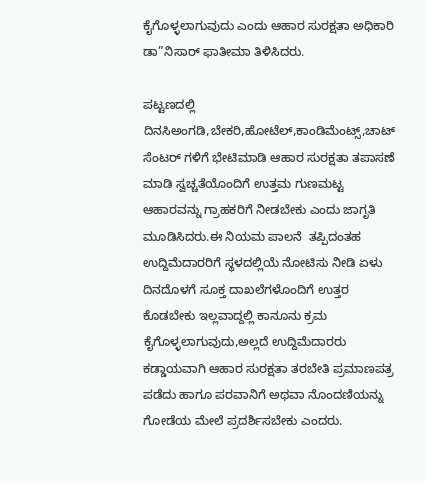ಕೈಗೊಳ್ಳಲಾಗುವುದು ಎಂದು ಆಹಾರ ಸುರಕ್ಷತಾ ಅಧಿಕಾರಿ ಡಾ”ನಿಸಾರ್ ಫಾತೀಮಾ ತಿಳಿಸಿದರು.

ಪಟ್ಟಣದಲ್ಲಿ ದಿನಸಿಅಂಗಡಿ,ಬೇಕರಿ,ಹೋಟೆಲ್,ಕಾಂಡಿಮೆಂಟ್ಸ್,ಚಾಟ್ ಸೆಂಟರ್ ಗಳಿಗೆ ಭೇಟಿಮಾಡಿ ಆಹಾರ ಸುರಕ್ಷತಾ ತಪಾಸಣೆ ಮಾಡಿ ಸ್ವಚ್ಚತೆಯೊಂದಿಗೆ ಉತ್ತಮ ಗುಣಮಟ್ಟ ಆಹಾರವನ್ನು ಗ್ರಾಹಕರಿಗೆ ನೀಡಬೇಕು ಎಂದು ಜಾಗೃತಿ ಮೂಡಿಸಿದರು.ಈ ನಿಯಮ ಪಾಲನೆ  ತಪ್ಪಿದಂತಹ ಉದ್ದಿಮೆದಾರರಿಗೆ ಸ್ಥಳದಲ್ಲಿಯೆ ನೋಟಿಸು ನೀಡಿ ಏಳು ದಿನದೊಳಗೆ ಸೂಕ್ತ ದಾಖಲೆಗಳೊಂದಿಗೆ ಉತ್ತರ ಕೊಡಬೇಕು ಇಲ್ಲವಾದ್ದಲ್ಲಿ ಕಾನೂನು ಕ್ರಮ ಕೈಗೊಳ್ಳಲಾಗುವುದು,ಅಲ್ಲದೆ ಉದ್ದಿಮೆದಾರರು ಕಡ್ಡಾಯವಾಗಿ ಆಹಾರ ಸುರಕ್ಷತಾ ತರಬೇತಿ ಪ್ರಮಾಣಪತ್ರ ಪಡೆದು ಹಾಗೂ ಪರವಾನಿಗೆ ಅಥವಾ ನೊಂದಣಿಯನ್ನು ಗೋಡೆಯ ಮೇಲೆ ಪ್ರದರ್ಶಿಸಬೇಕು ಎಂದರು.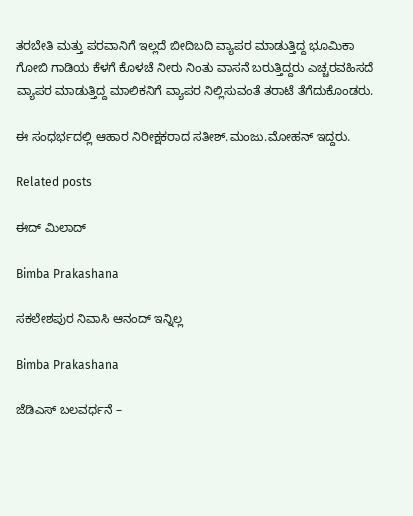ತರಬೇತಿ ಮತ್ತು ಪರವಾನಿಗೆ ಇಲ್ಲದೆ ಬೀದಿಬದಿ ವ್ಯಾಪರ ಮಾಡುತ್ತಿದ್ದ ಭೂಮಿಕಾ ಗೋಬಿ ಗಾಡಿಯ ಕೆಳಗೆ ಕೊಳಚೆ ನೀರು ನಿಂತು ವಾಸನೆ ಬರುತ್ತಿದ್ದರು ಎಚ್ಚರವಹಿಸದೆ ವ್ಯಾಪರ ಮಾಡುತ್ತಿದ್ದ ಮಾಲಿಕನಿಗೆ ವ್ಯಾಪರ ನಿಲ್ಲಿಸುವಂತೆ ತರಾಟೆ ತೆಗೆದುಕೊಂಡರು.

ಈ ಸಂಧರ್ಭದಲ್ಲಿ ಆಹಾರ ನಿರೀಕ್ಷಕರಾದ ಸತೀಶ್.ಮಂಜು.ಮೋಹನ್ ಇದ್ದರು.

Related posts

ಈದ್ ಮಿಲಾದ್

Bimba Prakashana

ಸಕಲೇಶಪುರ ನಿವಾಸಿ ಆನಂದ್ ಇನ್ನಿಲ್ಲ

Bimba Prakashana

ಜೆಡಿಎಸ್ ಬಲವರ್ಧನೆ –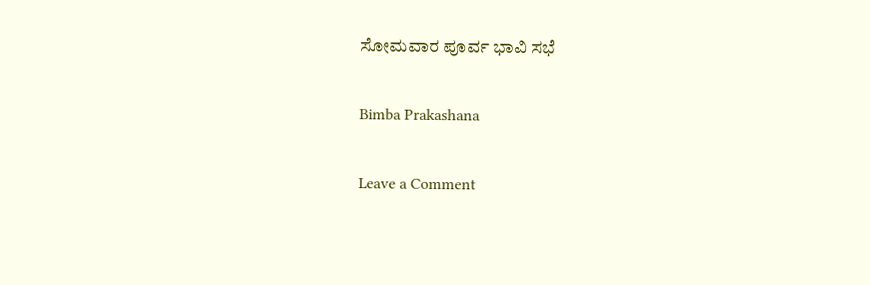ಸೋಮವಾರ ಪೂರ್ವ ಭಾವಿ ಸಭೆ

Bimba Prakashana

Leave a Comment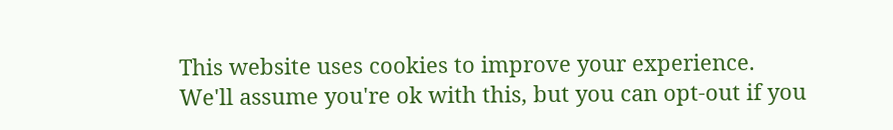This website uses cookies to improve your experience. We'll assume you're ok with this, but you can opt-out if you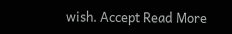wish. Accept Read More